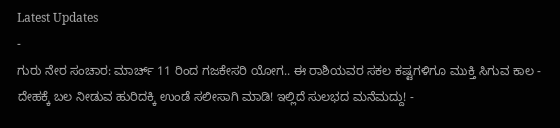Latest Updates
-
ಗುರು ನೇರ ಸಂಚಾರ: ಮಾರ್ಚ್ 11 ರಿಂದ ಗಜಕೇಸರಿ ಯೋಗ.. ಈ ರಾಶಿಯವರ ಸಕಲ ಕಷ್ಟಗಳಿಗೂ ಮುಕ್ತಿ ಸಿಗುವ ಕಾಲ -
ದೇಹಕ್ಕೆ ಬಲ ನೀಡುವ ಹುರಿದಕ್ಕಿ ಉಂಡೆ ಸಲೀಸಾಗಿ ಮಾಡಿ! ಇಲ್ಲಿದೆ ಸುಲಭದ ಮನೆಮದ್ದು! -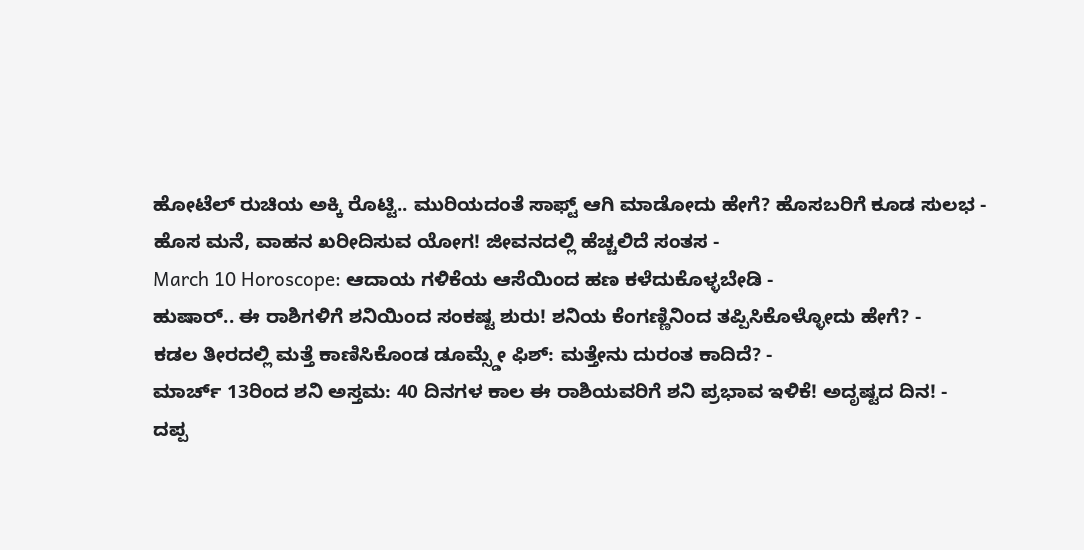ಹೋಟೆಲ್ ರುಚಿಯ ಅಕ್ಕಿ ರೊಟ್ಟಿ.. ಮುರಿಯದಂತೆ ಸಾಫ್ಟ್ ಆಗಿ ಮಾಡೋದು ಹೇಗೆ? ಹೊಸಬರಿಗೆ ಕೂಡ ಸುಲಭ -
ಹೊಸ ಮನೆ, ವಾಹನ ಖರೀದಿಸುವ ಯೋಗ! ಜೀವನದಲ್ಲಿ ಹೆಚ್ಚಲಿದೆ ಸಂತಸ -
March 10 Horoscope: ಆದಾಯ ಗಳಿಕೆಯ ಆಸೆಯಿಂದ ಹಣ ಕಳೆದುಕೊಳ್ಳಬೇಡಿ -
ಹುಷಾರ್.. ಈ ರಾಶಿಗಳಿಗೆ ಶನಿಯಿಂದ ಸಂಕಷ್ಟ ಶುರು! ಶನಿಯ ಕೆಂಗಣ್ಣಿನಿಂದ ತಪ್ಪಿಸಿಕೊಳ್ಳೋದು ಹೇಗೆ? -
ಕಡಲ ತೀರದಲ್ಲಿ ಮತ್ತೆ ಕಾಣಿಸಿಕೊಂಡ ಡೂಮ್ಸ್ಡೇ ಫಿಶ್: ಮತ್ತೇನು ದುರಂತ ಕಾದಿದೆ? -
ಮಾರ್ಚ್ 13ರಿಂದ ಶನಿ ಅಸ್ತಮ: 40 ದಿನಗಳ ಕಾಲ ಈ ರಾಶಿಯವರಿಗೆ ಶನಿ ಪ್ರಭಾವ ಇಳಿಕೆ! ಅದೃಷ್ಟದ ದಿನ! -
ದಪ್ಪ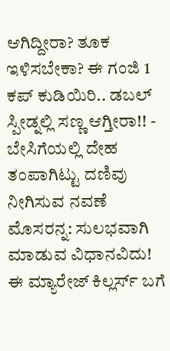ಆಗಿದ್ದೀರಾ? ತೂಕ ಇಳಿಸಬೇಕಾ? ಈ ಗಂಜಿ 1 ಕಪ್ ಕುಡಿಯಿರಿ.. ಡಬಲ್ ಸ್ಪೀಡ್ನಲ್ಲಿ ಸಣ್ಣ ಆಗ್ತೀರಾ!! -
ಬೇಸಿಗೆಯಲ್ಲಿ ದೇಹ ತಂಪಾಗಿಟ್ಟು ದಣಿವು ನೀಗಿಸುವ ನವಣೆ ಮೊಸರನ್ನ: ಸುಲಭವಾಗಿ ಮಾಡುವ ವಿಧಾನವಿದು!
ಈ ಮ್ಯಾರೇಜ್ ಕಿಲ್ಲರ್ಸ್ ಬಗೆ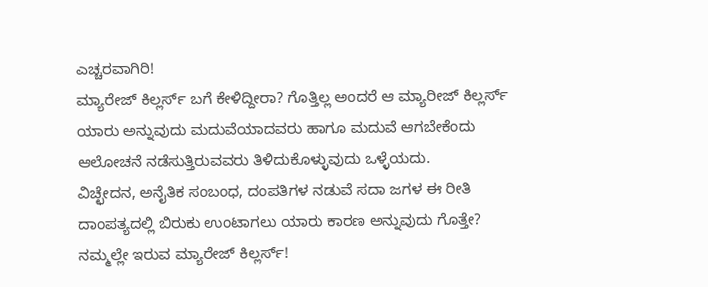ಎಚ್ಚರವಾಗಿರಿ!
ಮ್ಯಾರೇಜ್ ಕಿಲ್ಲರ್ಸ್ ಬಗೆ ಕೇಳಿದ್ದೀರಾ? ಗೊತ್ತಿಲ್ಲ ಅಂದರೆ ಆ ಮ್ಯಾರೀಜ್ ಕಿಲ್ಲರ್ಸ್ ಯಾರು ಅನ್ನುವುದು ಮದುವೆಯಾದವರು ಹಾಗೂ ಮದುವೆ ಆಗಬೇಕೆಂದು ಆಲೋಚನೆ ನಡೆಸುತ್ತಿರುವವರು ತಿಳಿದುಕೊಳ್ಳುವುದು ಒಳ್ಳೆಯದು.
ವಿಚ್ಛೇದನ, ಅನೈತಿಕ ಸಂಬಂಧ, ದಂಪತಿಗಳ ನಡುವೆ ಸದಾ ಜಗಳ ಈ ರೀತಿ ದಾಂಪತ್ಯದಲ್ಲಿ ಬಿರುಕು ಉಂಟಾಗಲು ಯಾರು ಕಾರಣ ಅನ್ನುವುದು ಗೊತ್ತೇ? ನಮ್ಮಲ್ಲೇ ಇರುವ ಮ್ಯಾರೇಜ್ ಕಿಲ್ಲರ್ಸ್!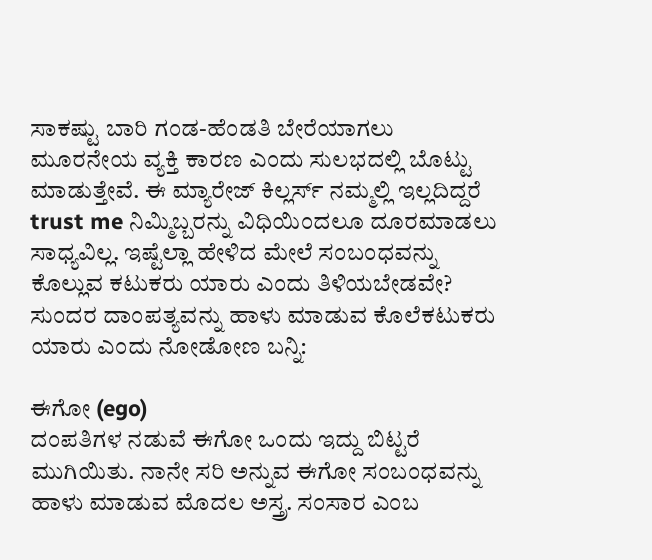ಸಾಕಷ್ಟು ಬಾರಿ ಗಂಡ-ಹೆಂಡತಿ ಬೇರೆಯಾಗಲು ಮೂರನೇಯ ವ್ಯಕ್ತಿ ಕಾರಣ ಎಂದು ಸುಲಭದಲ್ಲಿ ಬೊಟ್ಟು ಮಾಡುತ್ತೇವೆ. ಈ ಮ್ಯಾರೇಜ್ ಕಿಲ್ಲರ್ಸ್ ನಮ್ಮಲ್ಲಿ ಇಲ್ಲದಿದ್ದರೆ trust me ನಿಮ್ಮಿಬ್ಬರನ್ನು ವಿಧಿಯಿಂದಲೂ ದೂರಮಾಡಲು ಸಾಧ್ಯವಿಲ್ಲ. ಇಷ್ಟೆಲ್ಲಾ ಹೇಳಿದ ಮೇಲೆ ಸಂಬಂಧವನ್ನು ಕೊಲ್ಲುವ ಕಟುಕರು ಯಾರು ಎಂದು ತಿಳಿಯಬೇಡವೇ? ಸುಂದರ ದಾಂಪತ್ಯವನ್ನು ಹಾಳು ಮಾಡುವ ಕೊಲೆಕಟುಕರು ಯಾರು ಎಂದು ನೋಡೋಣ ಬನ್ನಿ:

ಈಗೋ (ego)
ದಂಪತಿಗಳ ನಡುವೆ ಈಗೋ ಒಂದು ಇದ್ದು ಬಿಟ್ಟರೆ ಮುಗಿಯಿತು. ನಾನೇ ಸರಿ ಅನ್ನುವ ಈಗೋ ಸಂಬಂಧವನ್ನು ಹಾಳು ಮಾಡುವ ಮೊದಲ ಅಸ್ತ್ರ. ಸಂಸಾರ ಎಂಬ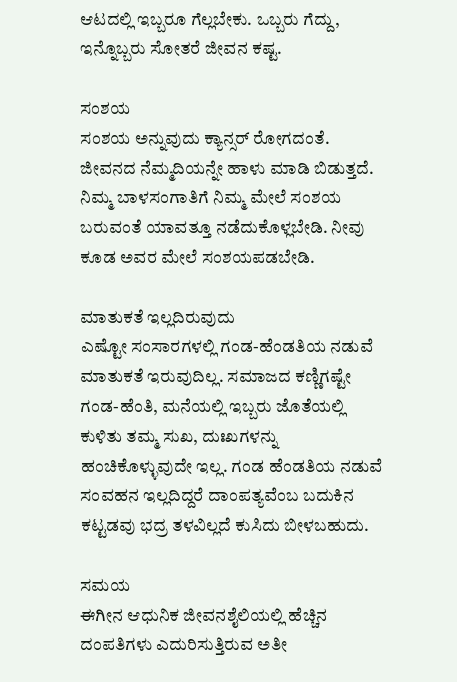ಆಟದಲ್ಲಿ ಇಬ್ಬರೂ ಗೆಲ್ಲಬೇಕು. ಒಬ್ಬರು ಗೆದ್ದು, ಇನ್ನೊಬ್ಬರು ಸೋತರೆ ಜೀವನ ಕಷ್ಟ.

ಸಂಶಯ
ಸಂಶಯ ಅನ್ನುವುದು ಕ್ಯಾನ್ಸರ್ ರೋಗದಂತೆ. ಜೀವನದ ನೆಮ್ಮದಿಯನ್ನೇ ಹಾಳು ಮಾಡಿ ಬಿಡುತ್ತದೆ. ನಿಮ್ಮ ಬಾಳಸಂಗಾತಿಗೆ ನಿಮ್ಮ ಮೇಲೆ ಸಂಶಯ ಬರುವಂತೆ ಯಾವತ್ತೂ ನಡೆದುಕೊಳ್ಲಬೇಡಿ. ನೀವು ಕೂಡ ಅವರ ಮೇಲೆ ಸಂಶಯಪಡಬೇಡಿ.

ಮಾತುಕತೆ ಇಲ್ಲದಿರುವುದು
ಎಷ್ಟೋ ಸಂಸಾರಗಳಲ್ಲಿ ಗಂಡ-ಹೆಂಡತಿಯ ನಡುವೆ ಮಾತುಕತೆ ಇರುವುದಿಲ್ಲ. ಸಮಾಜದ ಕಣ್ಣಿಗಷ್ಟೇ ಗಂಡ-ಹೆಂತಿ, ಮನೆಯಲ್ಲಿ ಇಬ್ಬರು ಜೊತೆಯಲ್ಲಿ ಕುಳಿತು ತಮ್ಮ ಸುಖ, ದುಃಖಗಳನ್ನು ಹಂಚಿಕೊಳ್ಳುವುದೇ ಇಲ್ಲ. ಗಂಡ ಹೆಂಡತಿಯ ನಡುವೆ ಸಂವಹನ ಇಲ್ಲದಿದ್ದರೆ ದಾಂಪತ್ಯವೆಂಬ ಬದುಕಿನ ಕಟ್ಟಡವು ಭದ್ರ ತಳವಿಲ್ಲದೆ ಕುಸಿದು ಬೀಳಬಹುದು.

ಸಮಯ
ಈಗೀನ ಆಧುನಿಕ ಜೀವನಶೈಲಿಯಲ್ಲಿ ಹೆಚ್ಚಿನ ದಂಪತಿಗಳು ಎದುರಿಸುತ್ತಿರುವ ಅತೀ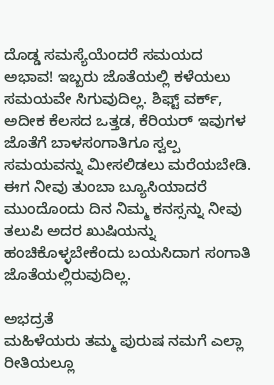ದೊಡ್ಡ ಸಮಸ್ಯೆಯೆಂದರೆ ಸಮಯದ ಅಭಾವ! ಇಬ್ಬರು ಜೊತೆಯಲ್ಲಿ ಕಳೆಯಲು ಸಮಯವೇ ಸಿಗುವುದಿಲ್ಲ. ಶಿಫ್ಟ್ ವರ್ಕ್, ಅದೀಕ ಕೆಲಸದ ಒತ್ತಡ, ಕೆರಿಯರ್ ಇವುಗಳ ಜೊತೆಗೆ ಬಾಳಸಂಗಾತಿಗೂ ಸ್ವಲ್ಪ ಸಮಯವನ್ನು ಮೀಸಲಿಡಲು ಮರೆಯಬೇಡಿ. ಈಗ ನೀವು ತುಂಬಾ ಬ್ಯೂಸಿಯಾದರೆ ಮುಂದೊಂದು ದಿನ ನಿಮ್ಮ ಕನಸ್ಸನ್ನು ನೀವು ತಲುಪಿ ಅದರ ಖುಷಿಯನ್ನು ಹಂಚಿಕೊಳ್ಳಬೇಕೆಂದು ಬಯಸಿದಾಗ ಸಂಗಾತಿ ಜೊತೆಯಲ್ಲಿರುವುದಿಲ್ಲ.

ಅಭದ್ರತೆ
ಮಹಿಳೆಯರು ತಮ್ಮ ಪುರುಷ ನಮಗೆ ಎಲ್ಲಾ ರೀತಿಯಲ್ಲೂ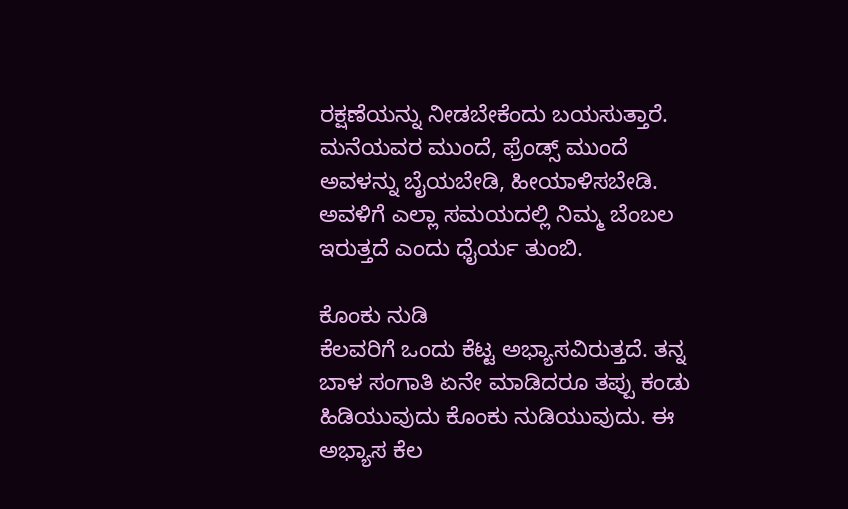ರಕ್ಷಣೆಯನ್ನು ನೀಡಬೇಕೆಂದು ಬಯಸುತ್ತಾರೆ. ಮನೆಯವರ ಮುಂದೆ, ಫ್ರೆಂಡ್ಸ್ ಮುಂದೆ ಅವಳನ್ನು ಬೈಯಬೇಡಿ, ಹೀಯಾಳಿಸಬೇಡಿ. ಅವಳಿಗೆ ಎಲ್ಲಾ ಸಮಯದಲ್ಲಿ ನಿಮ್ಮ ಬೆಂಬಲ ಇರುತ್ತದೆ ಎಂದು ಧೈರ್ಯ ತುಂಬಿ.

ಕೊಂಕು ನುಡಿ
ಕೆಲವರಿಗೆ ಒಂದು ಕೆಟ್ಟ ಅಭ್ಯಾಸವಿರುತ್ತದೆ. ತನ್ನ ಬಾಳ ಸಂಗಾತಿ ಏನೇ ಮಾಡಿದರೂ ತಪ್ಪು ಕಂಡು ಹಿಡಿಯುವುದು ಕೊಂಕು ನುಡಿಯುವುದು. ಈ ಅಭ್ಯಾಸ ಕೆಲ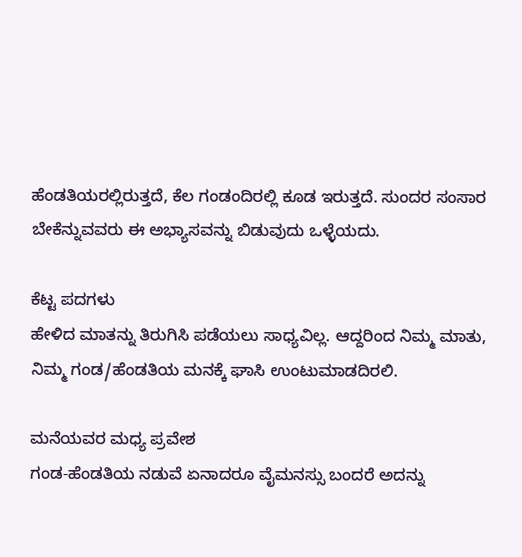ಹೆಂಡತಿಯರಲ್ಲಿರುತ್ತದೆ, ಕೆಲ ಗಂಡಂದಿರಲ್ಲಿ ಕೂಡ ಇರುತ್ತದೆ. ಸುಂದರ ಸಂಸಾರ ಬೇಕೆನ್ನುವವರು ಈ ಅಭ್ಯಾಸವನ್ನು ಬಿಡುವುದು ಒಳ್ಳೆಯದು.

ಕೆಟ್ಟ ಪದಗಳು
ಹೇಳಿದ ಮಾತನ್ನು ತಿರುಗಿಸಿ ಪಡೆಯಲು ಸಾಧ್ಯವಿಲ್ಲ. ಆದ್ದರಿಂದ ನಿಮ್ಮ ಮಾತು, ನಿಮ್ಮ ಗಂಡ/ಹೆಂಡತಿಯ ಮನಕ್ಕೆ ಘಾಸಿ ಉಂಟುಮಾಡದಿರಲಿ.

ಮನೆಯವರ ಮಧ್ಯ ಪ್ರವೇಶ
ಗಂಡ-ಹೆಂಡತಿಯ ನಡುವೆ ಏನಾದರೂ ವೈಮನಸ್ಸು ಬಂದರೆ ಅದನ್ನು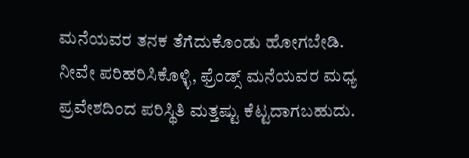ಮನೆಯವರ ತನಕ ತೆಗೆದುಕೊಂಡು ಹೋಗಬೇಡಿ. ನೀವೇ ಪರಿಹರಿಸಿಕೊಳ್ಳಿ, ಫ್ರೆಂಡ್ಸ್ ಮನೆಯವರ ಮಧ್ಯ ಪ್ರವೇಶದಿಂದ ಪರಿಸ್ಥಿತಿ ಮತ್ತಷ್ಟು ಕೆಟ್ಟದಾಗಬಹುದು.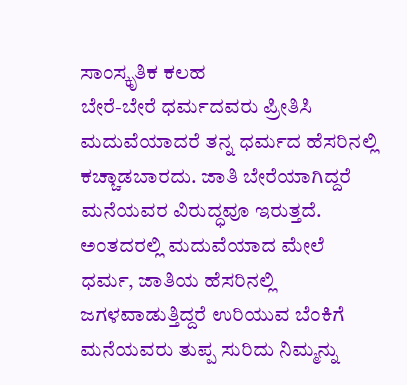ಸಾಂಸ್ಕೃತಿಕ ಕಲಹ
ಬೇರೆ-ಬೇರೆ ಧರ್ಮದವರು ಪ್ರೀತಿಸಿ ಮದುವೆಯಾದರೆ ತನ್ನ ಧರ್ಮದ ಹೆಸರಿನಲ್ಲಿ ಕಚ್ಚಾಡಬಾರದು. ಜಾತಿ ಬೇರೆಯಾಗಿದ್ದರೆ ಮನೆಯವರ ವಿರುದ್ಧವೂ ಇರುತ್ತದೆ. ಅಂತದರಲ್ಲಿ ಮದುವೆಯಾದ ಮೇಲೆ ಧರ್ಮ, ಜಾತಿಯ ಹೆಸರಿನಲ್ಲಿ ಜಗಳವಾಡುತ್ತಿದ್ದರೆ ಉರಿಯುವ ಬೆಂಕಿಗೆ ಮನೆಯವರು ತುಪ್ಪ ಸುರಿದು ನಿಮ್ಮನ್ನು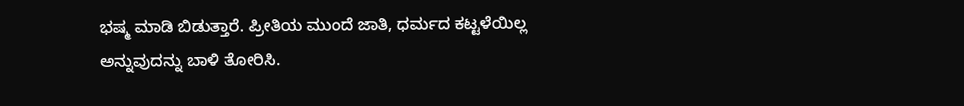ಭಷ್ಮ ಮಾಡಿ ಬಿಡುತ್ತಾರೆ. ಪ್ರೀತಿಯ ಮುಂದೆ ಜಾತಿ, ಧರ್ಮದ ಕಟ್ಟಳೆಯಿಲ್ಲ ಅನ್ನುವುದನ್ನು ಬಾಳಿ ತೋರಿಸಿ.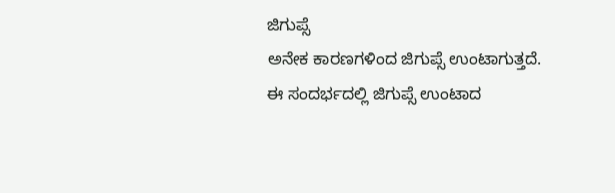ಜಿಗುಪ್ಸೆ
ಅನೇಕ ಕಾರಣಗಳಿಂದ ಜಿಗುಪ್ಸೆ ಉಂಟಾಗುತ್ತದೆ. ಈ ಸಂದರ್ಭದಲ್ಲಿ ಜಿಗುಪ್ಸೆ ಉಂಟಾದ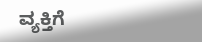ವ್ಯಕ್ತಿಗೆ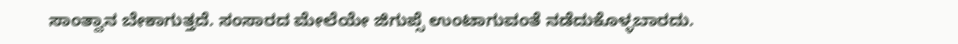ಸಾಂತ್ವಾನ ಬೇಕಾಗುತ್ತದೆ. ಸಂಸಾರದ ಮೇಲೆಯೇ ಜಿಗುಪ್ಸೆ ಉಂಟಾಗುವಂತೆ ನಡೆದುಕೊಳ್ಳಬಾರದು.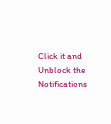Click it and Unblock the Notifications